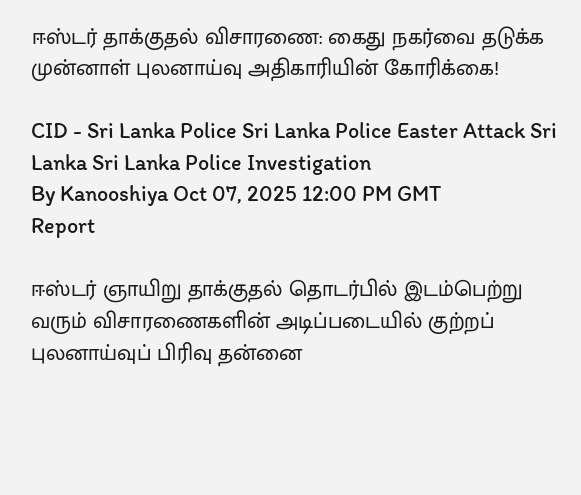ஈஸ்டர் தாக்குதல் விசாரணை: கைது நகர்வை தடுக்க முன்னாள் புலனாய்வு அதிகாரியின் கோரிக்கை!

CID - Sri Lanka Police Sri Lanka Police Easter Attack Sri Lanka Sri Lanka Police Investigation
By Kanooshiya Oct 07, 2025 12:00 PM GMT
Report

ஈஸ்டர் ஞாயிறு தாக்குதல் தொடர்பில் இடம்பெற்று வரும் விசாரணைகளின் அடிப்படையில் குற்றப் புலனாய்வுப் பிரிவு தன்னை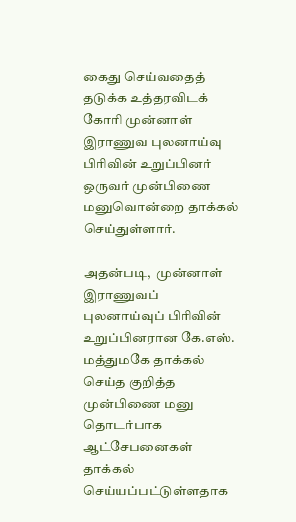கைது செய்வதைத் தடுக்க உத்தரவிடக் கோரி முன்னாள் இராணுவ புலனாய்வு பிரிவின் உறுப்பினர் ஒருவர் முன்பிணை மனுவொன்றை தாக்கல் செய்துள்ளார்.

அதன்படி,  முன்னாள் இராணுவப் புலனாய்வுப் பிரிவின் உறுப்பினரான கே.எஸ். மத்துமகே தாக்கல் செய்த குறித்த முன்பிணை மனு தொடர்பாக ஆட்சேபனைகள் தாக்கல் செய்யப்பட்டுள்ளதாக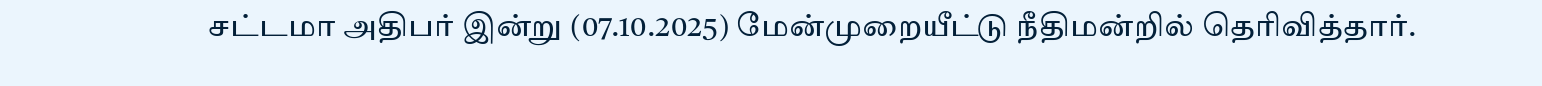சட்டமா அதிபர் இன்று (07.10.2025) மேன்முறையீட்டு நீதிமன்றில் தெரிவித்தார்.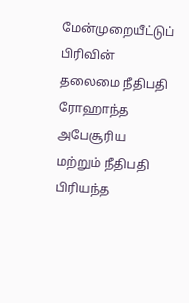மேன்முறையீட்டுப் பிரிவின் தலைமை நீதிபதி ரோஹாந்த அபேசூரிய மற்றும் நீதிபதி பிரியந்த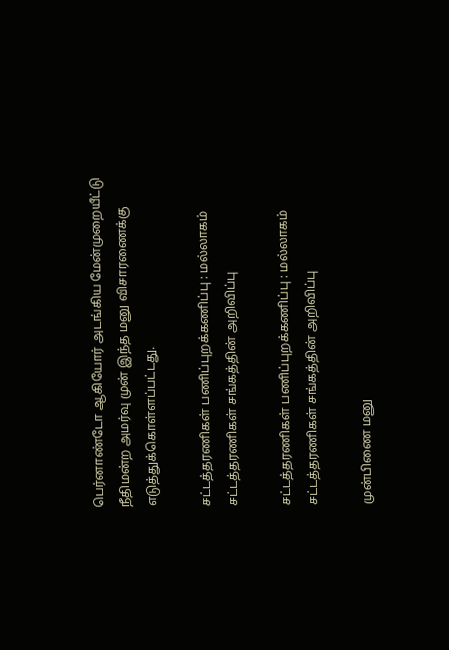பெர்னாண்டோ ஆகியோர் அடங்கிய மேன்முறையீட்டு நீதிமன்ற அமர்வு முன் இந்த மனு விசாரணைக்கு எடுத்துக்கொள்ளப்பட்டது.

சட்டத்தரணிகள் பணிப்புறக்கணிப்பு : மல்லாகம் சட்டத்தரணிகள் சங்கத்தின் அறிவிப்பு

சட்டத்தரணிகள் பணிப்புறக்கணிப்பு : மல்லாகம் சட்டத்தரணிகள் சங்கத்தின் அறிவிப்பு

முன்பிணை மனு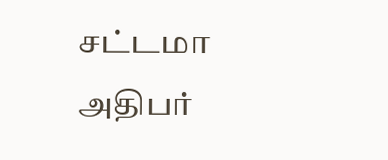சட்டமா அதிபர்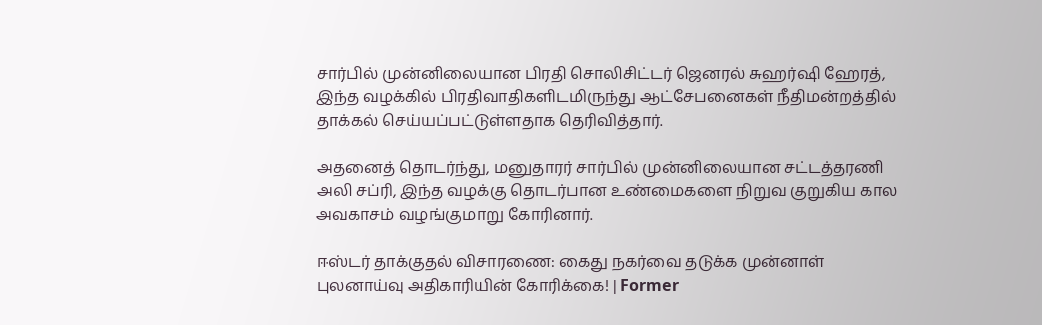சார்பில் முன்னிலையான பிரதி சொலிசிட்டர் ஜெனரல் சுஹர்ஷி ஹேரத், இந்த வழக்கில் பிரதிவாதிகளிடமிருந்து ஆட்சேபனைகள் நீதிமன்றத்தில் தாக்கல் செய்யப்பட்டுள்ளதாக தெரிவித்தார்.

அதனைத் தொடர்ந்து, மனுதாரர் சார்பில் முன்னிலையான சட்டத்தரணி அலி சப்ரி, இந்த வழக்கு தொடர்பான உண்மைகளை நிறுவ குறுகிய கால அவகாசம் வழங்குமாறு கோரினார்.

ஈஸ்டர் தாக்குதல் விசாரணை: கைது நகர்வை தடுக்க முன்னாள் புலனாய்வு அதிகாரியின் கோரிக்கை! | Former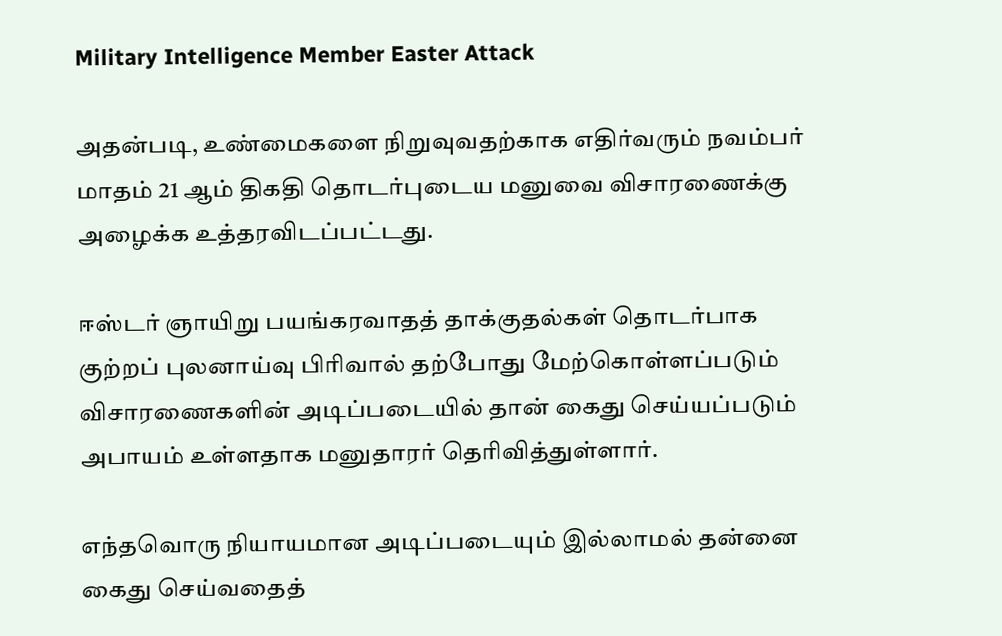Military Intelligence Member Easter Attack

அதன்படி, உண்மைகளை நிறுவுவதற்காக எதிர்வரும் நவம்பர் மாதம் 21 ஆம் திகதி தொடர்புடைய மனுவை விசாரணைக்கு அழைக்க உத்தரவிடப்பட்டது.

ஈஸ்டர் ஞாயிறு பயங்கரவாதத் தாக்குதல்கள் தொடர்பாக குற்றப் புலனாய்வு பிரிவால் தற்போது மேற்கொள்ளப்படும் விசாரணைகளின் அடிப்படையில் தான் கைது செய்யப்படும் அபாயம் உள்ளதாக மனுதாரர் தெரிவித்துள்ளார்.

எந்தவொரு நியாயமான அடிப்படையும் இல்லாமல் தன்னை கைது செய்வதைத்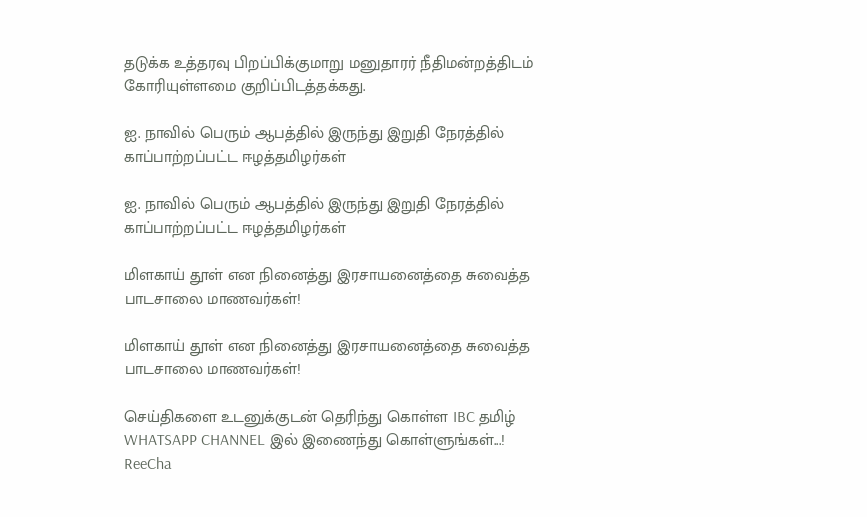தடுக்க உத்தரவு பிறப்பிக்குமாறு மனுதாரர் நீதிமன்றத்திடம் கோரியுள்ளமை குறிப்பிடத்தக்கது.

ஐ. நாவில் பெரும் ஆபத்தில் இருந்து இறுதி நேரத்தில் காப்பாற்றப்பட்ட ஈழத்தமிழர்கள்

ஐ. நாவில் பெரும் ஆபத்தில் இருந்து இறுதி நேரத்தில் காப்பாற்றப்பட்ட ஈழத்தமிழர்கள்

மிளகாய் தூள் என நினைத்து இரசாயனைத்தை சுவைத்த பாடசாலை மாணவர்கள்!

மிளகாய் தூள் என நினைத்து இரசாயனைத்தை சுவைத்த பாடசாலை மாணவர்கள்!

செய்திகளை உடனுக்குடன் தெரிந்து கொள்ள IBC தமிழ் WHATSAPP CHANNEL இல் இணைந்து கொள்ளுங்கள்...!
ReeCha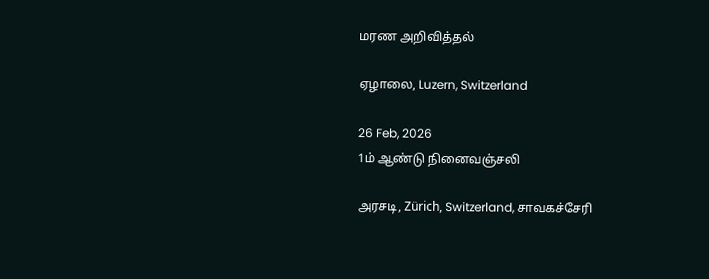மரண அறிவித்தல்

ஏழாலை, Luzern, Switzerland

26 Feb, 2026
1ம் ஆண்டு நினைவஞ்சலி

அரசடி, Zürich, Switzerland, சாவகச்சேரி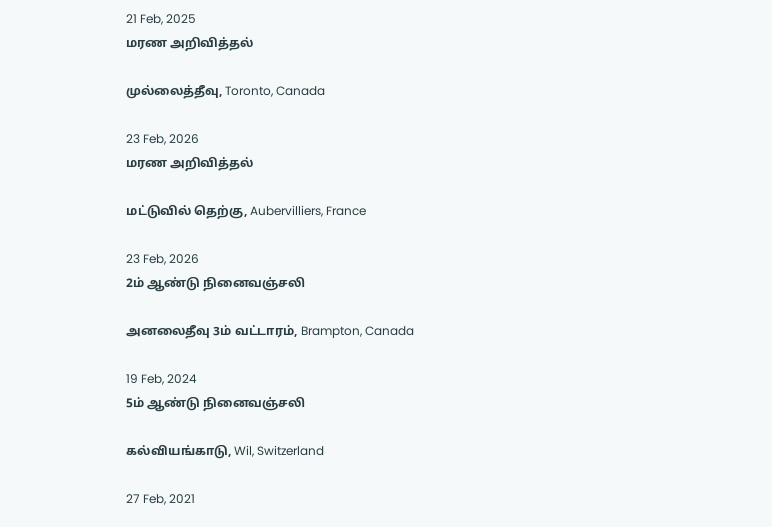21 Feb, 2025
மரண அறிவித்தல்

முல்லைத்தீவு, Toronto, Canada

23 Feb, 2026
மரண அறிவித்தல்

மட்டுவில் தெற்கு, Aubervilliers, France

23 Feb, 2026
2ம் ஆண்டு நினைவஞ்சலி

அனலைதீவு 3ம் வட்டாரம், Brampton, Canada

19 Feb, 2024
5ம் ஆண்டு நினைவஞ்சலி

கல்வியங்காடு, Wil, Switzerland

27 Feb, 2021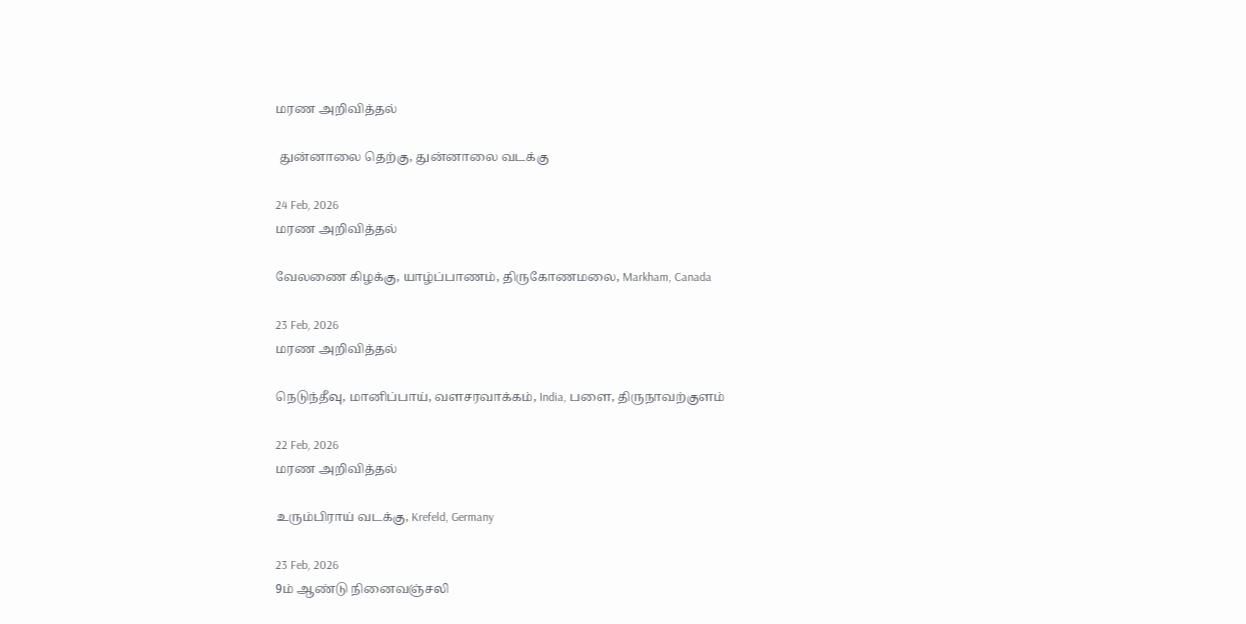மரண அறிவித்தல்

 துன்னாலை தெற்கு, துன்னாலை வடக்கு

24 Feb, 2026
மரண அறிவித்தல்

வேலணை கிழக்கு, யாழ்ப்பாணம், திருகோணமலை, Markham, Canada

23 Feb, 2026
மரண அறிவித்தல்

நெடுந்தீவு, மானிப்பாய், வளசரவாக்கம், India, பளை, திருநாவற்குளம்

22 Feb, 2026
மரண அறிவித்தல்

உரும்பிராய் வடக்கு, Krefeld, Germany

23 Feb, 2026
9ம் ஆண்டு நினைவஞ்சலி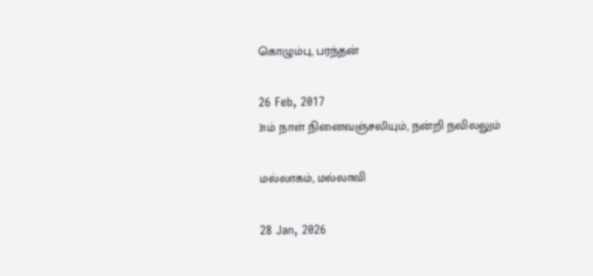கொழும்பு, பரந்தன்

26 Feb, 2017
31ம் நாள் நினைவஞ்சலியும், நன்றி நவிலலும்

மல்லாகம், மல்லாவி

28 Jan, 2026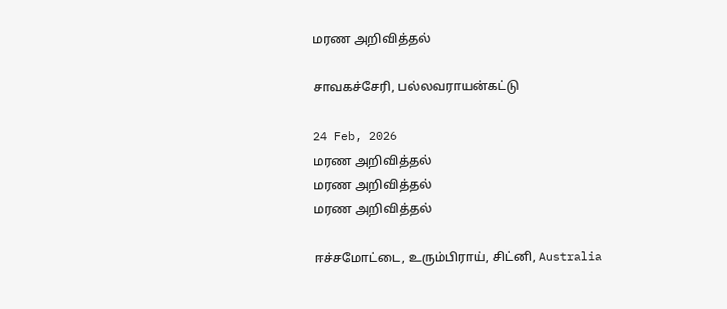மரண அறிவித்தல்

சாவகச்சேரி, பல்லவராயன்கட்டு

24 Feb, 2026
மரண அறிவித்தல்
மரண அறிவித்தல்
மரண அறிவித்தல்

ஈச்சமோட்டை, உரும்பிராய், சிட்னி, Australia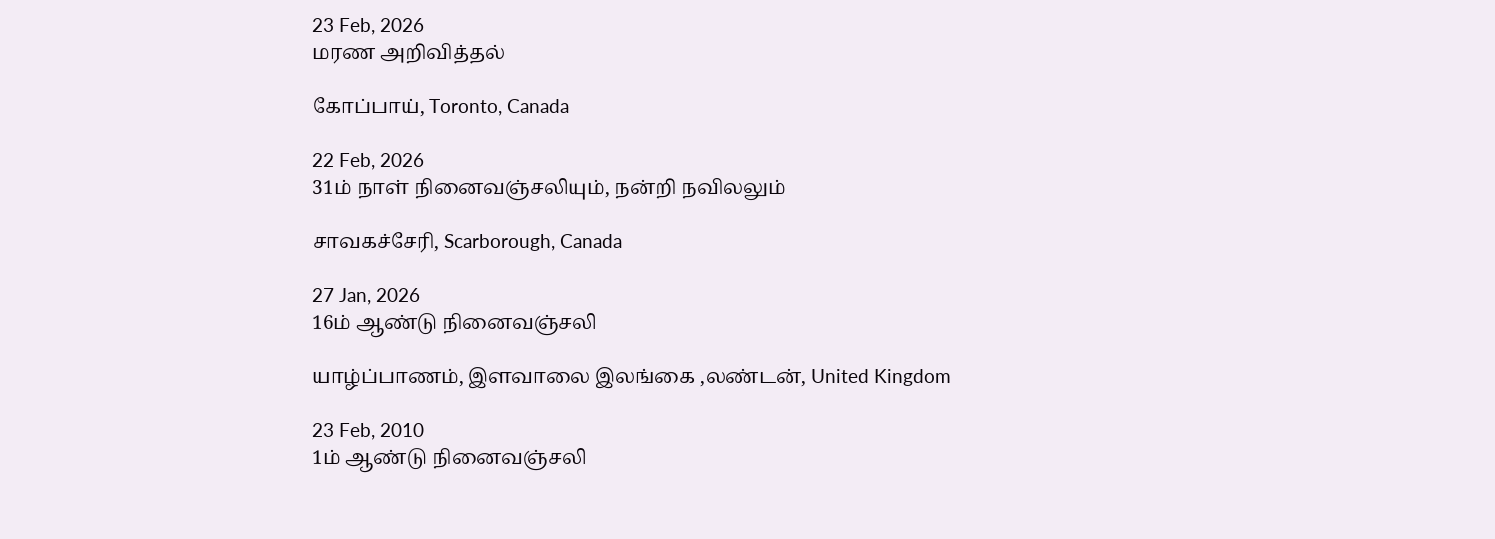23 Feb, 2026
மரண அறிவித்தல்

கோப்பாய், Toronto, Canada

22 Feb, 2026
31ம் நாள் நினைவஞ்சலியும், நன்றி நவிலலும்

சாவகச்சேரி, Scarborough, Canada

27 Jan, 2026
16ம் ஆண்டு நினைவஞ்சலி

யாழ்ப்பாணம், இளவாலை இலங்கை ,லண்டன், United Kingdom

23 Feb, 2010
1ம் ஆண்டு நினைவஞ்சலி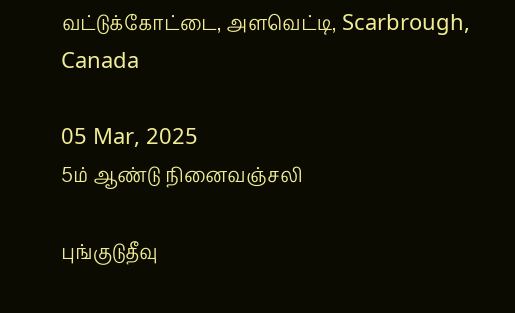வட்டுக்கோட்டை, அளவெட்டி, Scarbrough, Canada

05 Mar, 2025
5ம் ஆண்டு நினைவஞ்சலி

புங்குடுதீவு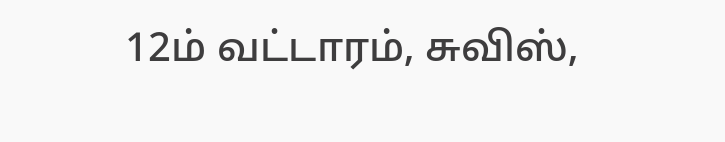12ம் வட்டாரம், சுவிஸ்,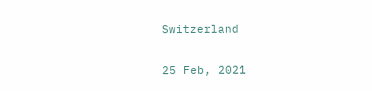Switzerland

25 Feb, 2021